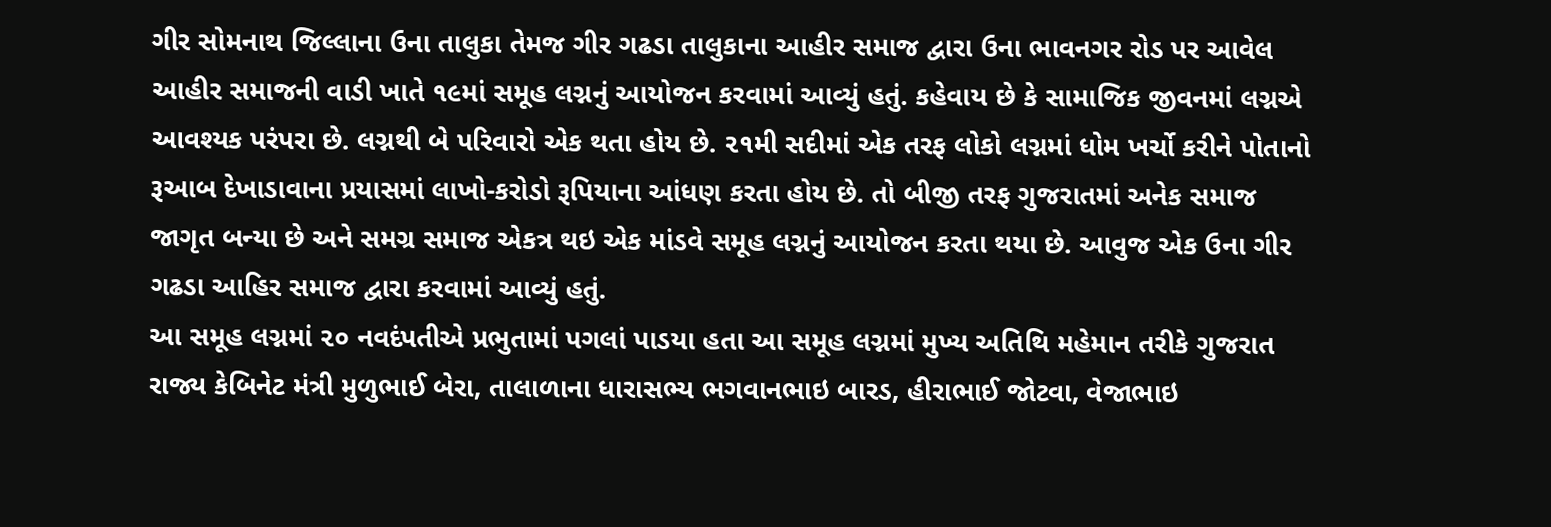ગીર સોમનાથ જિલ્લાના ઉના તાલુકા તેમજ ગીર ગઢડા તાલુકાના આહીર સમાજ દ્વારા ઉના ભાવનગર રોડ પર આવેલ આહીર સમાજની વાડી ખાતે ૧૯માં સમૂહ લગ્નનું આયોજન કરવામાં આવ્યું હતું. કહેવાય છે કે સામાજિક જીવનમાં લગ્નએ આવશ્યક પરંપરા છે. લગ્નથી બે પરિવારો એક થતા હોય છે. ૨૧મી સદીમાં એક તરફ લોકો લગ્નમાં ધોમ ખર્ચો કરીને પોતાનો રૂઆબ દેખાડાવાના પ્રયાસમાં લાખો-કરોડો રૂપિયાના આંધણ કરતા હોય છે. તો બીજી તરફ ગુજરાતમાં અનેક સમાજ જાગૃત બન્યા છે અને સમગ્ર સમાજ એકત્ર થઇ એક માંડવે સમૂહ લગ્નનું આયોજન કરતા થયા છે. આવુજ એક ઉના ગીર ગઢડા આહિર સમાજ દ્વારા કરવામાં આવ્યું હતું.
આ સમૂહ લગ્નમાં ૨૦ નવદંપતીએ પ્રભુતામાં પગલાં પાડયા હતા આ સમૂહ લગ્નમાં મુખ્ય અતિથિ મહેમાન તરીકે ગુજરાત રાજ્ય કેબિનેટ મંત્રી મુળુભાઈ બેરા, તાલાળાના ધારાસભ્ય ભગવાનભાઇ બારડ, હીરાભાઈ જોટવા, વેજાભાઇ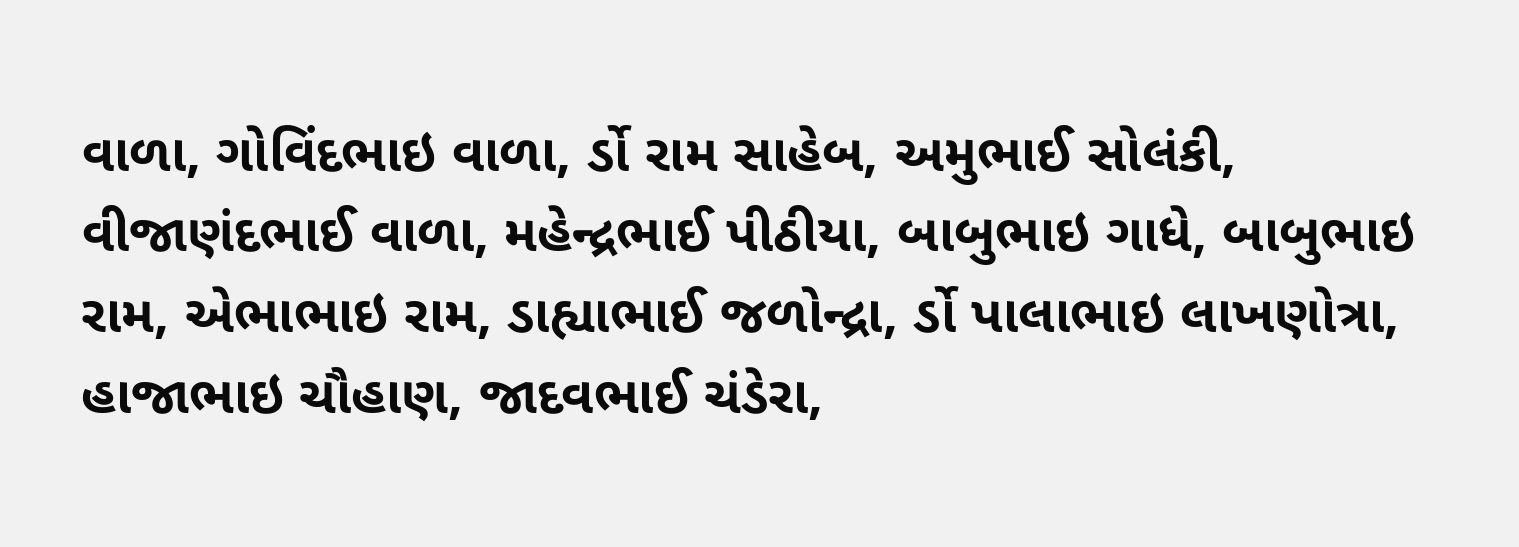વાળા, ગોવિંદભાઇ વાળા, ર્ડો રામ સાહેબ, અમુભાઈ સોલંકી, વીજાણંદભાઈ વાળા, મહેન્દ્રભાઈ પીઠીયા, બાબુભાઇ ગાધે, બાબુભાઇ રામ, એભાભાઇ રામ, ડાહ્યાભાઈ જળોન્દ્રા, ર્ડો પાલાભાઇ લાખણોત્રા, હાજાભાઇ ચૌહાણ, જાદવભાઈ ચંડેરા,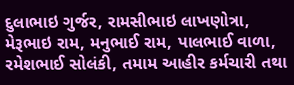દુલાભાઇ ગુર્જર, રામસીભાઇ લાખણોત્રા, મેરૂભાઇ રામ, મનુભાઈ રામ, પાલભાઈ વાળા, રમેશભાઈ સોલંકી, તમામ આહીર કર્મચારી તથા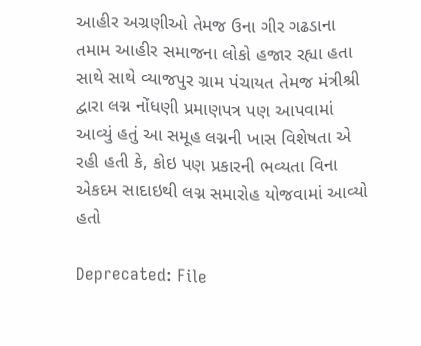આહીર અગ્રણીઓ તેમજ ઉના ગીર ગઢડાના તમામ આહીર સમાજના લોકો હજાર રહ્યા હતા સાથે સાથે વ્યાજપુર ગ્રામ પંચાયત તેમજ મંત્રીશ્રી દ્વારા લગ્ન નોંધણી પ્રમાણપત્ર પણ આપવામાં આવ્યું હતું આ સમૂહ લગ્નની ખાસ વિશેષતા એ રહી હતી કે, કોઇ પણ પ્રકારની ભવ્યતા વિના એકદમ સાદાઇથી લગ્ન સમારોહ યોજવામાં આવ્યો હતો

Deprecated: File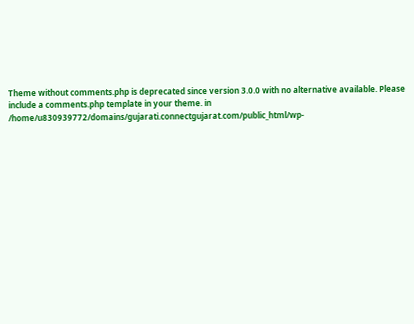Theme without comments.php is deprecated since version 3.0.0 with no alternative available. Please include a comments.php template in your theme. in /home/u830939772/domains/gujarati.connectgujarat.com/public_html/wp-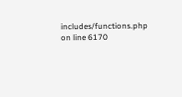includes/functions.php on line 6170